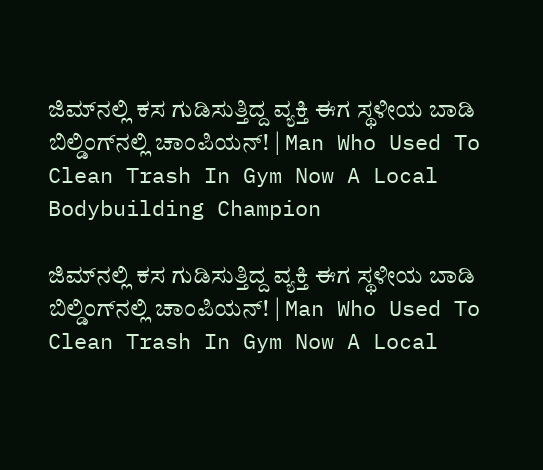ಜಿಮ್‌ನಲ್ಲಿ ಕಸ ಗುಡಿಸುತ್ತಿದ್ದ ವ್ಯಕ್ತಿ ಈಗ ಸ್ಥಳೀಯ ಬಾಡಿ ಬಿಲ್ಡಿಂಗ್‌ನಲ್ಲಿ ಚಾಂಪಿಯನ್‌! | Man Who Used To Clean Trash In Gym Now A Local Bodybuilding Champion

ಜಿಮ್‌ನಲ್ಲಿ ಕಸ ಗುಡಿಸುತ್ತಿದ್ದ ವ್ಯಕ್ತಿ ಈಗ ಸ್ಥಳೀಯ ಬಾಡಿ ಬಿಲ್ಡಿಂಗ್‌ನಲ್ಲಿ ಚಾಂಪಿಯನ್‌! | Man Who Used To Clean Trash In Gym Now A Local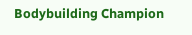Bodybuilding Champion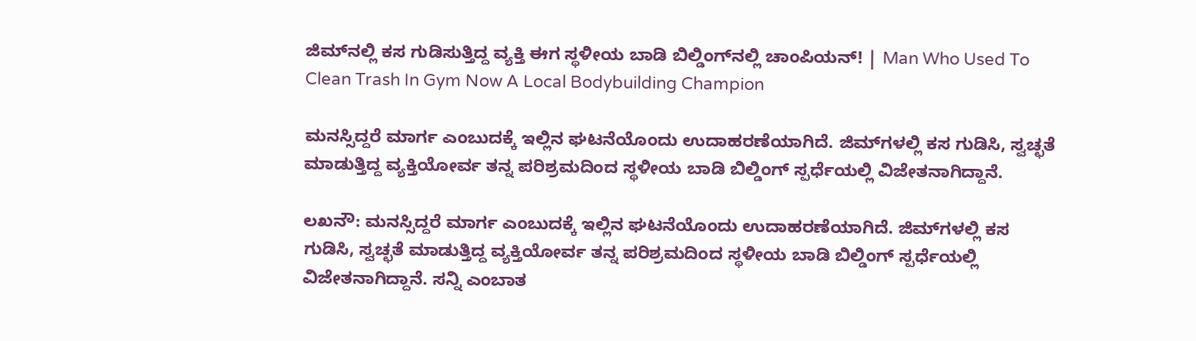ಜಿಮ್‌ನಲ್ಲಿ ಕಸ ಗುಡಿಸುತ್ತಿದ್ದ ವ್ಯಕ್ತಿ ಈಗ ಸ್ಥಳೀಯ ಬಾಡಿ ಬಿಲ್ಡಿಂಗ್‌ನಲ್ಲಿ ಚಾಂಪಿಯನ್‌! | Man Who Used To Clean Trash In Gym Now A Local Bodybuilding Champion

ಮನಸ್ಸಿದ್ದರೆ ಮಾರ್ಗ ಎಂಬುದಕ್ಕೆ ಇಲ್ಲಿನ ಘಟನೆಯೊಂದು ಉದಾಹರಣೆಯಾಗಿದೆ. ಜಿಮ್‌ಗಳಲ್ಲಿ ಕಸ ಗುಡಿಸಿ, ಸ್ವಚ್ಛತೆ ಮಾಡುತ್ತಿದ್ದ ವ್ಯಕ್ತಿಯೋರ್ವ ತನ್ನ ಪರಿಶ್ರಮದಿಂದ ಸ್ಥಳೀಯ ಬಾಡಿ ಬಿಲ್ಡಿಂಗ್‌ ಸ್ಪರ್ಧೆಯಲ್ಲಿ ವಿಜೇತನಾಗಿದ್ದಾನೆ.

ಲಖನೌ: ಮನಸ್ಸಿದ್ದರೆ ಮಾರ್ಗ ಎಂಬುದಕ್ಕೆ ಇಲ್ಲಿನ ಘಟನೆಯೊಂದು ಉದಾಹರಣೆಯಾಗಿದೆ. ಜಿಮ್‌ಗಳಲ್ಲಿ ಕಸ ಗುಡಿಸಿ, ಸ್ವಚ್ಛತೆ ಮಾಡುತ್ತಿದ್ದ ವ್ಯಕ್ತಿಯೋರ್ವ ತನ್ನ ಪರಿಶ್ರಮದಿಂದ ಸ್ಥಳೀಯ ಬಾಡಿ ಬಿಲ್ಡಿಂಗ್‌ ಸ್ಪರ್ಧೆಯಲ್ಲಿ ವಿಜೇತನಾಗಿದ್ದಾನೆ. ಸನ್ನಿ ಎಂಬಾತ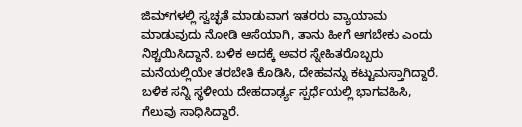ಜಿಮ್‌ಗಳಲ್ಲಿ ಸ್ವಚ್ಛತೆ ಮಾಡುವಾಗ ಇತರರು ವ್ಯಾಯಾಮ ಮಾಡುವುದು ನೋಡಿ ಆಸೆಯಾಗಿ, ತಾನು ಹೀಗೆ ಆಗಬೇಕು ಎಂದು ನಿಶ್ಚಯಿಸಿದ್ದಾನೆ. ಬಳಿಕ ಅದಕ್ಕೆ ಅವರ ಸ್ನೇಹಿತರೊಬ್ಬರು ಮನೆಯಲ್ಲಿಯೇ ತರಬೇತಿ ಕೊಡಿಸಿ, ದೇಹವನ್ನು ಕಟ್ಟುಮಸ್ತಾಗಿದ್ದಾರೆ. ಬಳಿಕ ಸನ್ನಿ ಸ್ಥಳೀಯ ದೇಹದಾರ್ಢ್ಯ ಸ್ಪರ್ಧೆಯಲ್ಲಿ ಭಾಗವಹಿಸಿ, ಗೆಲುವು ಸಾಧಿಸಿದ್ದಾರೆ.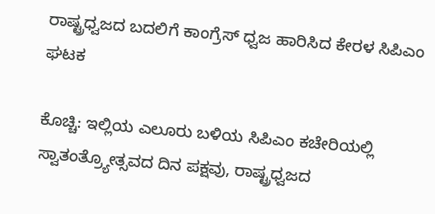ರಾಷ್ಟ್ರಧ್ವಜದ ಬದಲಿಗೆ ಕಾಂಗ್ರೆಸ್‌ ಧ್ವಜ ಹಾರಿಸಿದ ಕೇರಳ ಸಿಪಿಎಂ ಘಟಕ

ಕೊಚ್ಚಿ: ಇಲ್ಲಿಯ ಎಲೂರು ಬಳಿಯ ಸಿಪಿಎಂ ಕಚೇರಿಯಲ್ಲಿ ಸ್ವಾತಂತ್ರ್ಯೋತ್ಸವದ ದಿನ ಪಕ್ಷವು, ರಾಷ್ಟ್ರಧ್ವಜದ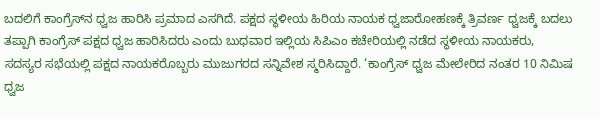ಬದಲಿಗೆ ಕಾಂಗ್ರೆಸ್‌ನ ಧ್ವಜ ಹಾರಿಸಿ ಪ್ರಮಾದ ಎಸಗಿದೆ. ಪಕ್ಷದ ಸ್ಥಳೀಯ ಹಿರಿಯ ನಾಯಕ ಧ್ವಜಾರೋಹಣಕ್ಕೆ ತ್ರಿವರ್ಣ ಧ್ವಜಕ್ಕೆ ಬದಲು ತಪ್ಪಾಗಿ ಕಾಂಗ್ರೆಸ್‌ ಪಕ್ಷದ ಧ್ವಜ ಹಾರಿಸಿದರು ಎಂದು ಬುಧವಾರ ಇಲ್ಲಿಯ ಸಿಪಿಎಂ ಕಚೇರಿಯಲ್ಲಿ ನಡೆದ ಸ್ಥಳೀಯ ನಾಯಕರು, ಸದಸ್ಯರ ಸಭೆಯಲ್ಲಿ ಪಕ್ಷದ ನಾಯಕರೊಬ್ಬರು ಮುಜುಗರದ ಸನ್ನಿವೇಶ ಸ್ಮರಿಸಿದ್ದಾರೆ. ‘ಕಾಂಗ್ರೆಸ್‌ ಧ್ವಜ ಮೇಲೇರಿದ ನಂತರ 10 ನಿಮಿಷ ಧ್ವಜ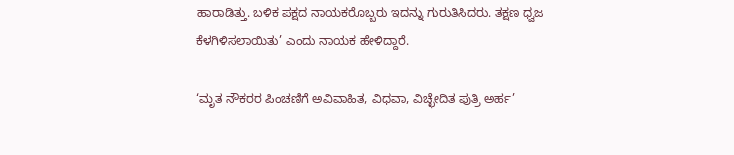ಹಾರಾಡಿತ್ತು. ಬಳಿಕ ಪಕ್ಷದ ನಾಯಕರೊಬ್ಬರು ಇದನ್ನು ಗುರುತಿಸಿದರು. ತಕ್ಷಣ ಧ್ವಜ ಕೆಳಗಿಳಿಸಲಾಯಿತು’ ಎಂದು ನಾಯಕ ಹೇಳಿದ್ದಾರೆ.

‘ಮೃತ ನೌಕರರ ಪಿಂಚಣಿಗೆ ಅವಿವಾಹಿತ, ವಿಧವಾ, ವಿಚ್ಛೇದಿತ ಪುತ್ರಿ ಅರ್ಹ’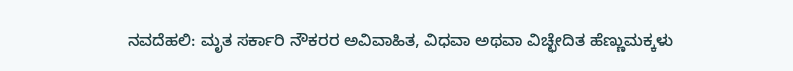ನವದೆಹಲಿ: ಮೃತ ಸರ್ಕಾರಿ ನೌಕರರ ಅವಿವಾಹಿತ, ವಿಧವಾ ಅಥವಾ ವಿಚ್ಛೇದಿತ ಹೆಣ್ಣುಮಕ್ಕಳು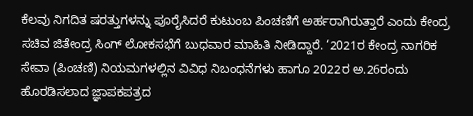ಕೆಲವು ನಿಗದಿತ ಷರತ್ತುಗಳನ್ನು ಪೂರೈಸಿದರೆ ಕುಟುಂಬ ಪಿಂಚಣಿಗೆ ಅರ್ಹರಾಗಿರುತ್ತಾರೆ ಎಂದು ಕೇಂದ್ರ ಸಚಿವ ಜಿತೇಂದ್ರ ಸಿಂಗ್ ಲೋಕಸಭೆಗೆ ಬುಧವಾರ ಮಾಹಿತಿ ನೀಡಿದ್ದಾರೆ. ‘2021ರ ಕೇಂದ್ರ ನಾಗರಿಕ ಸೇವಾ (ಪಿಂಚಣಿ) ನಿಯಮಗಳಲ್ಲಿನ ವಿವಿಧ ನಿಬಂಧನೆಗಳು ಹಾಗೂ 2022ರ ಅ.26ರಂದು ಹೊರಡಿಸಲಾದ ಜ್ಞಾಪಕಪತ್ರದ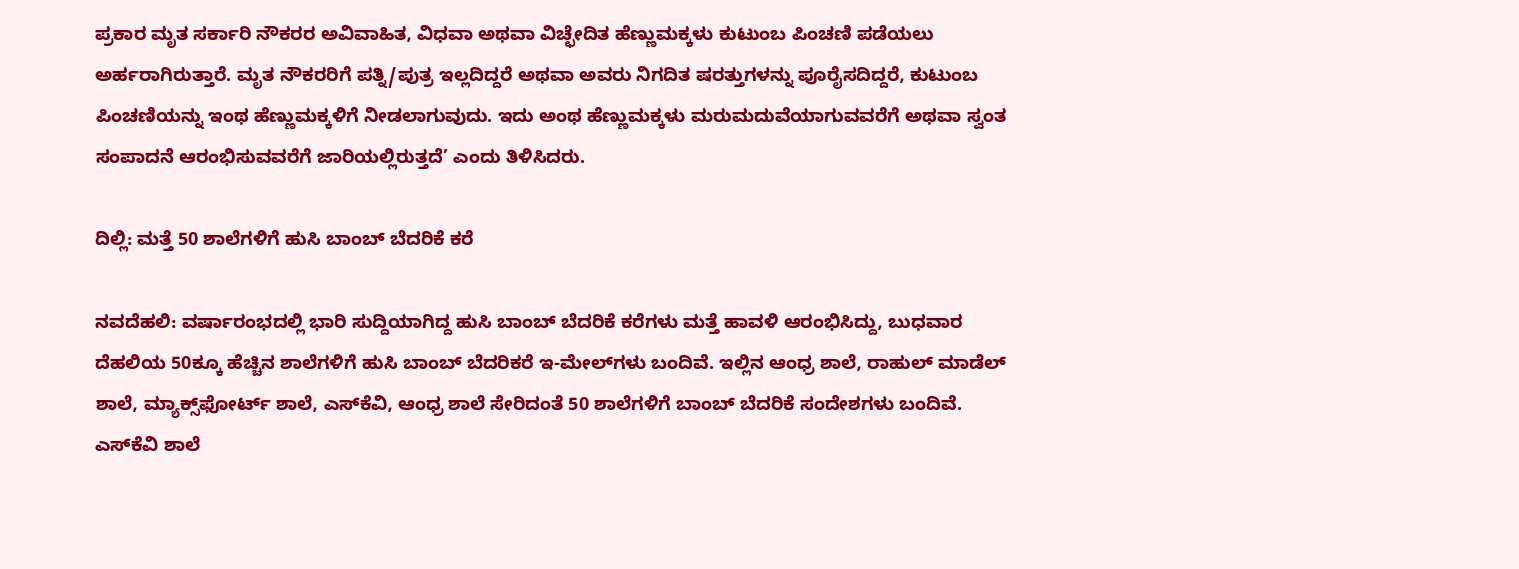ಪ್ರಕಾರ ಮೃತ ಸರ್ಕಾರಿ ನೌಕರರ ಅವಿವಾಹಿತ, ವಿಧವಾ ಅಥವಾ ವಿಚ್ಛೇದಿತ ಹೆಣ್ಣುಮಕ್ಕಳು ಕುಟುಂಬ ಪಿಂಚಣಿ ಪಡೆಯಲು ಅರ್ಹರಾಗಿರುತ್ತಾರೆ. ಮೃತ ನೌಕರರಿಗೆ ಪತ್ನಿ/ಪುತ್ರ ಇಲ್ಲದಿದ್ದರೆ ಅಥವಾ ಅವರು ನಿಗದಿತ ಷರತ್ತುಗಳನ್ನು ಪೂರೈಸದಿದ್ದರೆ, ಕುಟುಂಬ ಪಿಂಚಣಿಯನ್ನು ಇಂಥ ಹೆಣ್ಣುಮಕ್ಕಳಿಗೆ ನೀಡಲಾಗುವುದು. ಇದು ಅಂಥ ಹೆಣ್ಣುಮಕ್ಕಳು ಮರುಮದುವೆಯಾಗುವವರೆಗೆ ಅಥವಾ ಸ್ವಂತ ಸಂಪಾದನೆ ಆರಂಭಿಸುವವರೆಗೆ ಜಾರಿಯಲ್ಲಿರುತ್ತದೆ’ ಎಂದು ತಿಳಿಸಿದರು.

ದಿಲ್ಲಿ: ಮತ್ತೆ 50 ಶಾಲೆಗಳಿಗೆ ಹುಸಿ ಬಾಂಬ್‌ ಬೆದರಿಕೆ ಕರೆ

ನವದೆಹಲಿ: ವರ್ಷಾರಂಭದಲ್ಲಿ ಭಾರಿ ಸುದ್ದಿಯಾಗಿದ್ದ ಹುಸಿ ಬಾಂಬ್‌ ಬೆದರಿಕೆ ಕರೆಗಳು ಮತ್ತೆ ಹಾವಳಿ ಆರಂಭಿಸಿದ್ದು, ಬುಧವಾರ ದೆಹಲಿಯ 50ಕ್ಕೂ ಹೆಚ್ಚಿನ ಶಾಲೆಗಳಿಗೆ ಹುಸಿ ಬಾಂಬ್‌ ಬೆದರಿಕರೆ ಇ-ಮೇಲ್‌ಗಳು ಬಂದಿವೆ. ಇಲ್ಲಿನ ಆಂಧ್ರ ಶಾಲೆ, ರಾಹುಲ್ ಮಾಡೆಲ್‌ ಶಾಲೆ, ಮ್ಯಾಕ್ಸ್‌ಫೋರ್ಟ್‌ ಶಾಲೆ, ಎಸ್‌ಕೆವಿ, ಆಂಧ್ರ ಶಾಲೆ ಸೇರಿದಂತೆ 50 ಶಾಲೆಗಳಿಗೆ ಬಾಂಬ್‌ ಬೆದರಿಕೆ ಸಂದೇಶಗಳು ಬಂದಿವೆ. ಎಸ್‌ಕೆವಿ ಶಾಲೆ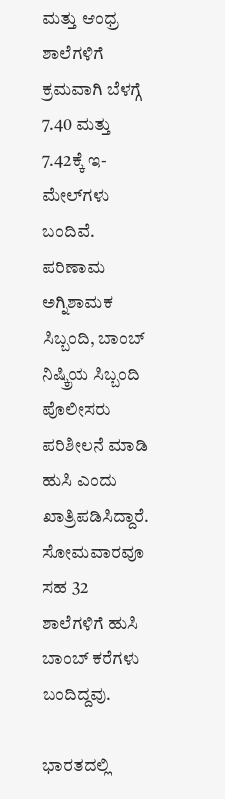ಮತ್ತು ಆಂಧ್ರ ಶಾಲೆಗಳಿಗೆ ಕ್ರಮವಾಗಿ ಬೆಳಗ್ಗೆ 7.40 ಮತ್ತು 7.42ಕ್ಕೆ ಇ-ಮೇಲ್‌ಗಳು ಬಂದಿವೆ. ಪರಿಣಾಮ ಅಗ್ನಿಶಾಮಕ ಸಿಬ್ಬಂದಿ, ಬಾಂಬ್‌ ನಿಷ್ಕ್ರಿಯ ಸಿಬ್ಬಂದಿ ಪೊಲೀಸರು ಪರಿಶೀಲನೆ ಮಾಡಿ ಹುಸಿ ಎಂದು ಖಾತ್ರಿಪಡಿಸಿದ್ದಾರೆ. ಸೋಮವಾರವೂ ಸಹ 32 ಶಾಲೆಗಳಿಗೆ ಹುಸಿ ಬಾಂಬ್‌ ಕರೆಗಳು ಬಂದಿದ್ದವು.

ಭಾರತದಲ್ಲಿ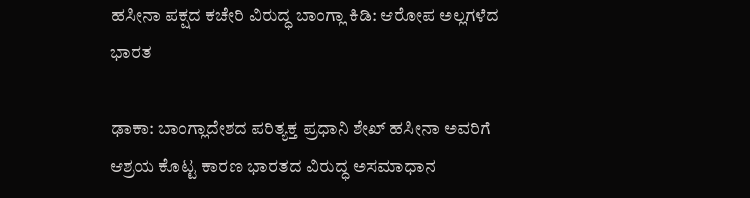ಹಸೀನಾ ಪಕ್ಷದ ಕಚೇರಿ ವಿರುದ್ಧ ಬಾಂಗ್ಲಾ ಕಿಡಿ: ಆರೋಪ ಅಲ್ಲಗಳೆದ ಭಾರತ

ಢಾಕಾ: ಬಾಂಗ್ಲಾದೇಶದ ಪರಿತ್ಯಕ್ತ ಪ್ರಧಾನಿ ಶೇಖ್ ಹಸೀನಾ ಅವರಿಗೆ ಆಶ್ರಯ ಕೊಟ್ಟ ಕಾರಣ ಭಾರತದ ವಿರುದ್ಧ ಅಸಮಾಧಾನ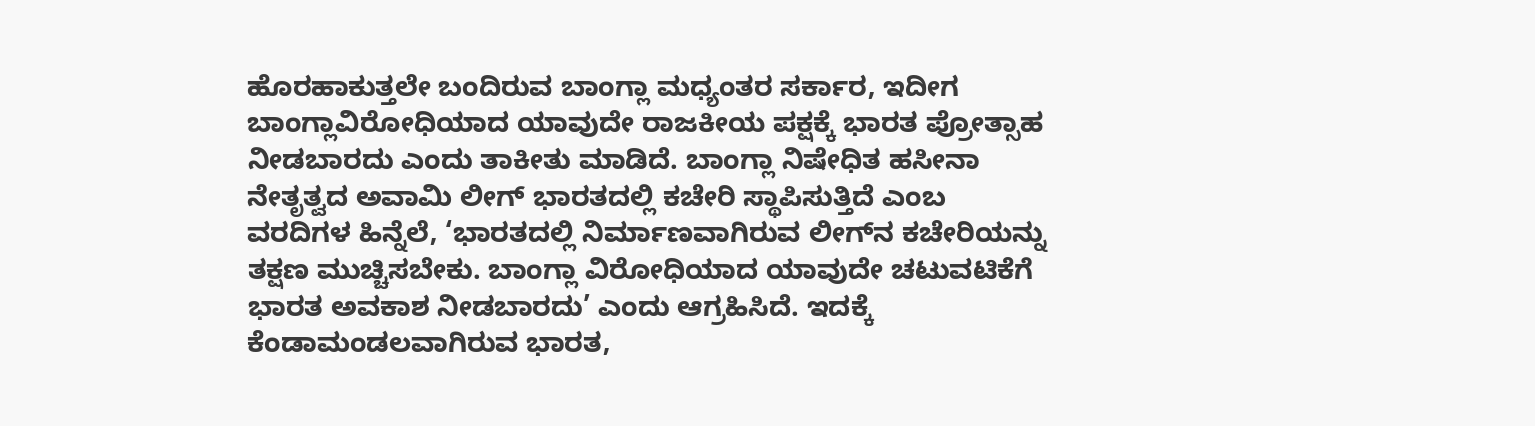ಹೊರಹಾಕುತ್ತಲೇ ಬಂದಿರುವ ಬಾಂಗ್ಲಾ ಮಧ್ಯಂತರ ಸರ್ಕಾರ, ಇದೀಗ ಬಾಂಗ್ಲಾವಿರೋಧಿಯಾದ ಯಾವುದೇ ರಾಜಕೀಯ ಪಕ್ಷಕ್ಕೆ ಭಾರತ ಪ್ರೋತ್ಸಾಹ ನೀಡಬಾರದು ಎಂದು ತಾಕೀತು ಮಾಡಿದೆ. ಬಾಂಗ್ಲಾ ನಿಷೇಧಿತ ಹಸೀನಾ ನೇತೃತ್ವದ ಅವಾಮಿ ಲೀಗ್‌ ಭಾರತದಲ್ಲಿ ಕಚೇರಿ ಸ್ಥಾಪಿಸುತ್ತಿದೆ ಎಂಬ ವರದಿಗಳ ಹಿನ್ನೆಲೆ, ‘ಭಾರತದಲ್ಲಿ ನಿರ್ಮಾಣವಾಗಿರುವ ಲೀಗ್‌ನ ಕಚೇರಿಯನ್ನು ತಕ್ಷಣ ಮುಚ್ಚಿಸಬೇಕು. ಬಾಂಗ್ಲಾ ವಿರೋಧಿಯಾದ ಯಾವುದೇ ಚಟುವಟಿಕೆಗೆ ಭಾರತ ಅವಕಾಶ ನೀಡಬಾರದು’ ಎಂದು ಆಗ್ರಹಿಸಿದೆ. ಇದಕ್ಕೆ ಕೆಂಡಾಮಂಡಲವಾಗಿರುವ ಭಾರತ,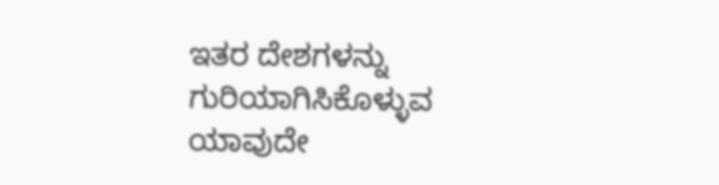ಇತರ ದೇಶಗಳನ್ನು ಗುರಿಯಾಗಿಸಿಕೊಳ್ಳುವ ಯಾವುದೇ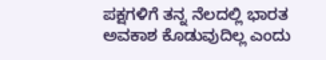ಪಕ್ಷಗಳಿಗೆ ತನ್ನ ನೆಲದಲ್ಲಿ ಭಾರತ ಅವಕಾಶ ಕೊಡುವುದಿಲ್ಲ ಎಂದು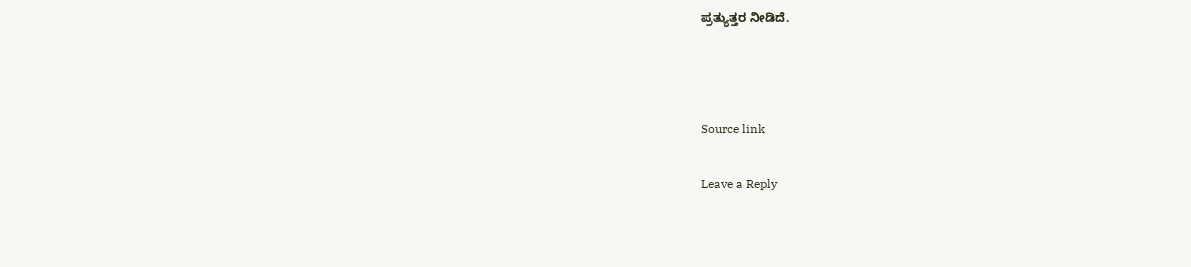ಪ್ರತ್ಯುತ್ತರ ನೀಡಿದೆ.



Source link

Leave a Reply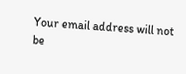Your email address will not be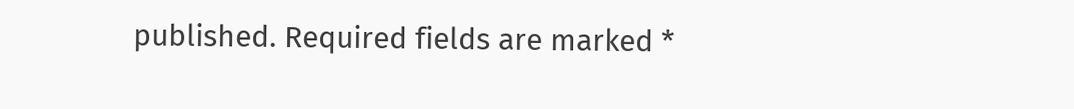published. Required fields are marked *